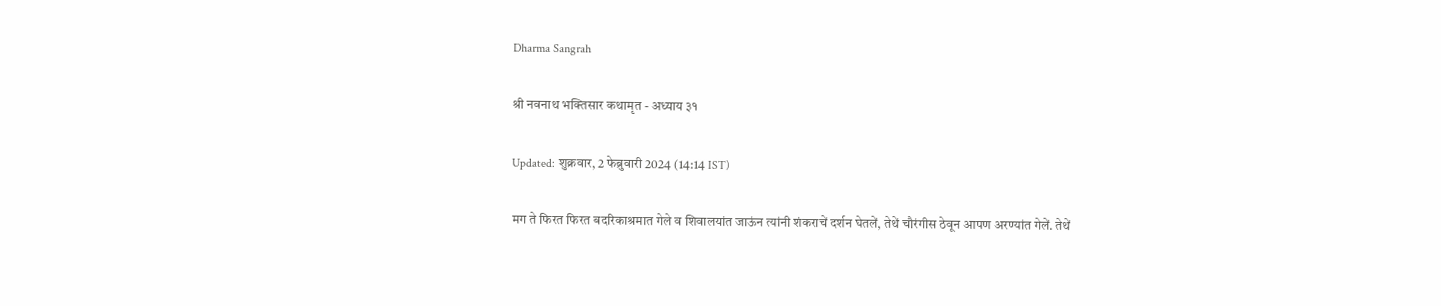Dharma Sangrah

श्री नवनाथ भक्तिसार कथामृत - अध्याय ३१

Updated: शुक्रवार, 2 फेब्रुवारी 2024 (14:14 IST)

मग ते फिरत फिरत बदरिकाश्रमात गेले व शिवालयांत जाऊंन त्यांनी शंकराचें दर्शन घेतलें, तेथें चौरंगीस ठेवून आपण अरण्यांत गेलें. तेथें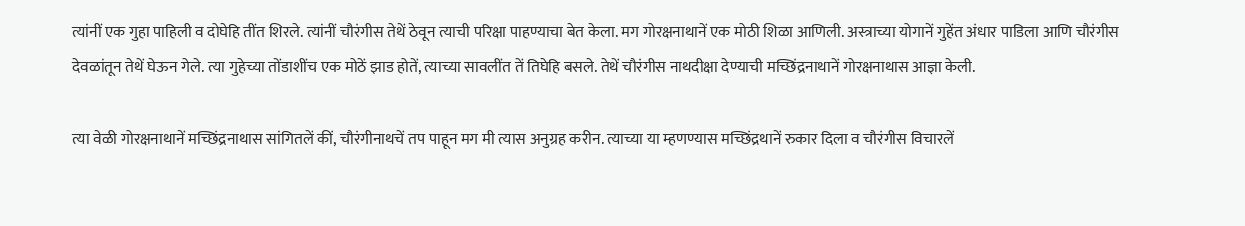त्यांनीं एक गुहा पाहिली व दोघेहि तींत शिरले. त्यांनीं चौरंगीस तेथें ठेवून त्याची परिक्षा पाहण्याचा बेत केला. मग गोरक्षनाथानें एक मोठी शिळा आणिली. अस्त्राच्या योगानें गुहेंत अंधार पाडिला आणि चौरंगीस देवळांतून तेथें घेऊन गेले. त्या गुहेच्या तोंडाशींच एक मोठें झाड होतें, त्याच्या सावलींत तें तिघेहि बसले. तेथें चौरंगीस नाथदीक्षा देण्याची मच्छिंद्रनाथानें गोरक्षनाथास आज्ञा केली.

त्या वेळी गोरक्षनाथानें मच्छिंद्रनाथास सांगितलें कीं, चौरंगीनाथचें तप पाहून मग मी त्यास अनुग्रह करीन. त्याच्या या म्हणण्यास मच्छिंद्रथानें रुकार दिला व चौरंगीस विचारलें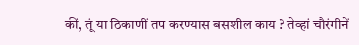कीं, तूं या ठिकाणीं तप करण्यास बसशील काय ? तेव्हां चौरंगीनें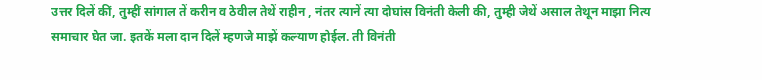उत्तर दिलें कीं, तुम्हीं सांगाल तें करीन व ठेवील तेथें राहीन , नंतर त्यानें त्या दोघांस विनंती केली की, तुम्ही जेथें असाल तेथून माझा नित्य समाचार घेत जा. इतकें मला दान दिलें म्हणजे माझें कल्याण होईल. ती विनंती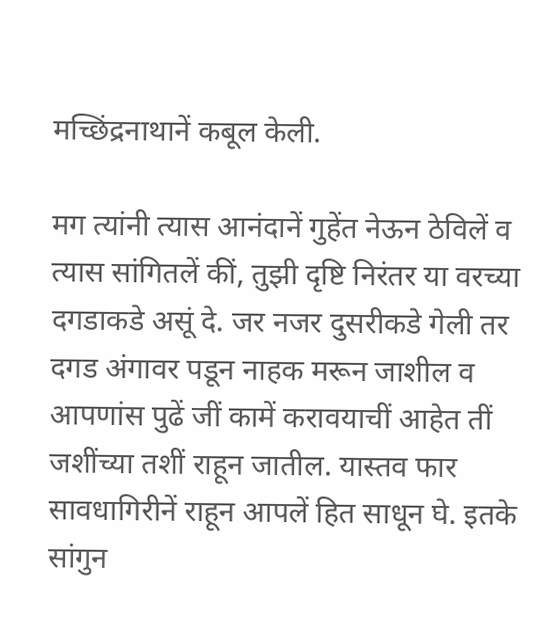मच्छिंद्रनाथानें कबूल केली.

मग त्यांनी त्यास आनंदानें गुहेंत नेऊन ठेविलें व त्यास सांगितलें कीं, तुझी दृष्टि निरंतर या वरच्या दगडाकडे असूं दे. जर नजर दुसरीकडे गेली तर दगड अंगावर पडून नाहक मरून जाशील व आपणांस पुढें जीं कामें करावयाचीं आहेत तीं जशींच्या तशीं राहून जातील. यास्तव फार सावधागिरीनें राहून आपलें हित साधून घे. इतके सांगुन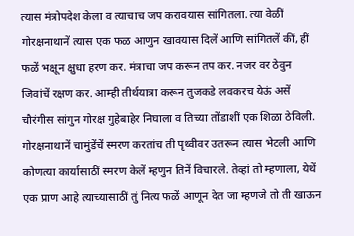त्यास मंत्रोपदेश केला व त्याचाच जप करावयास सांगितला. त्या वेळीं गोरक्षनाथानें त्यास एक फळ आणुन खावयास दिलें आणि सांगितलें कीं, हीं फळें भक्षून क्षुधा हरण कर. मंत्राचा जप करून तप कर. नजर वर ठेवुन जिवांचें रक्षण कर. आम्ही तीर्थयात्रा करून तुजकडे लवकरच येऊं असें चौरंगीस सांगुन गोरक्ष गुहेबाहेर निघाला व तिच्या तोंडाशीं एक शिळा ठेविली. गोरक्षनाथानें चामुंडेंचें स्मरण करतांच ती पृथ्वीवर उतरून त्यास भेटली आणि कोणत्या कार्यासाठीं स्मरण केलें म्हणुन तिनें विचारले. तेव्हां तो म्हणाला, येथें एक प्राण आहे त्याच्यासाठीं तुं नित्य फळें आणून देत जा म्हणजे तो ती खाऊन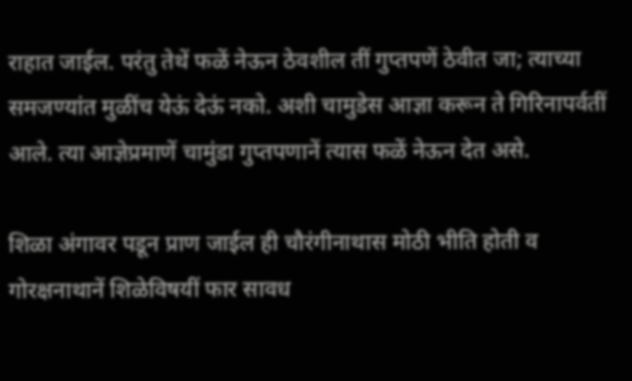राहात जाईल. परंतु तेथें फळें नेऊन ठेवशील तीं गुप्तपणें ठेवीत जा; त्याच्या समजण्यांत मुळींच येऊं देऊं नको. अशी चामुडेस आज्ञा करून ते गिरिनापर्वतीं आले. त्या आज्ञेप्रमाणें चामुंडा गुप्तपणानें त्यास फळें नेऊन देत असे.

शिळा अंगावर पडून प्राण जाईल ही चौरंगीनाथास मोठी भीति होती व गोरक्षनाथानें शिळेविषयीं फार सावध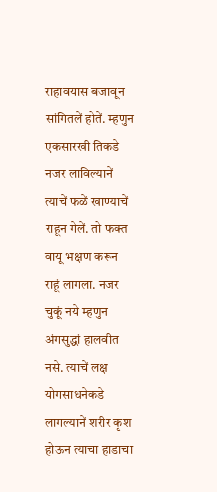राहावयास बजावून सांगितलें होतें. म्हणुन एकसारखी तिकडे नजर लाविल्यानें त्याचें फळें खाण्याचें राहून गेलें. तो फक्त वायू भक्षण करून राहूं लागला. नजर चुकूं नये म्हणुन अंगसुद्धां हालवीत नसे. त्याचें लक्ष योगसाधनेकडे लागल्यानें शरीर कृश होऊन त्याचा हाडाचा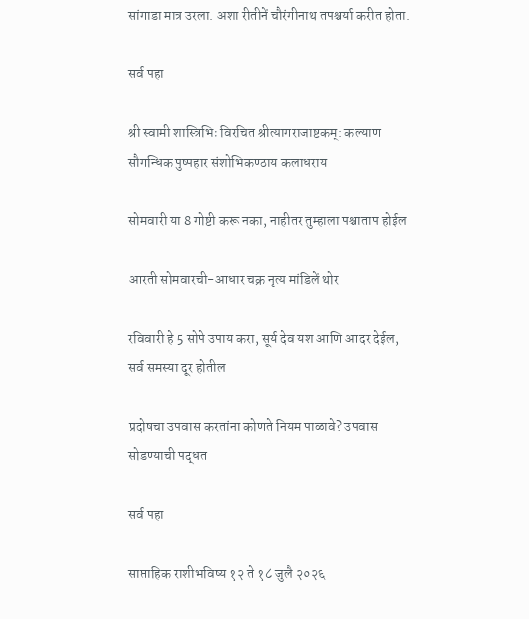सांगाडा मात्र उरला. अशा रीतीनें चौरंगीनाथ तपश्चर्या करीत होता.

सर्व पहा

श्री स्वामी शास्त्रिभिः विरचित श्रीत्यागराजाष्टकम्: कल्याण सौगन्धिक पुष्पहार संशोभिकण्ठाय कलाधराय

सोमवारी या 8 गोष्टी करू नका, नाहीतर तुम्हाला पश्चाताप होईल

आरती सोमवारची-आधार चक्र नृत्य मांडिलें थोर

रविवारी हे 5 सोपे उपाय करा, सूर्य देव यश आणि आदर देईल, सर्व समस्या दूर होतील

प्रदोषचा उपवास करतांना कोणते नियम पाळावे? उपवास सोडण्याची पद्धत

सर्व पहा

साप्ताहिक राशीभविष्य १२ ते १८ जुलै २०२६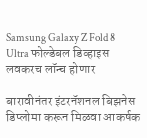Samsung Galaxy Z Fold 8 Ultra फोल्डेबल डिव्हाइस लवकरच लॉन्च होणार

बारावीनंतर इंटरनॅशनल बिझनेस डिप्लोमा करून मिळवा आकर्षक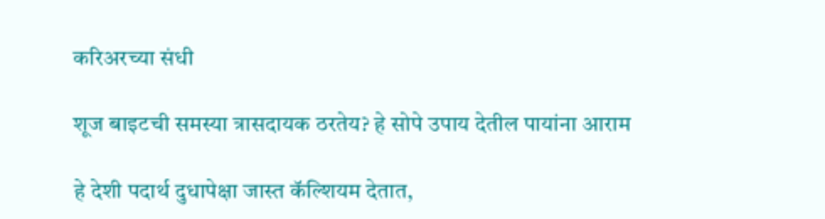करिअरच्या संधी

शूज बाइटची समस्या त्रासदायक ठरतेय? हे सोपे उपाय देतील पायांना आराम

हे देशी पदार्थ दुधापेक्षा जास्त कॅल्शियम देतात,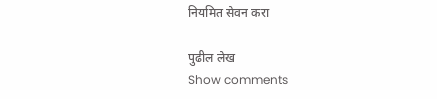नियमित सेवन करा

पुढील लेख
Show comments